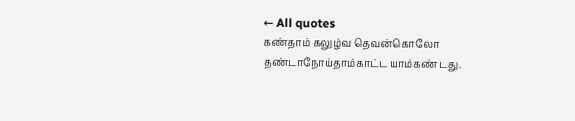← All quotes
கண்தாம் கலுழ்வ தெவன்கொலோ தண்டாநோய்தாம்காட்ட யாம்கண் டது.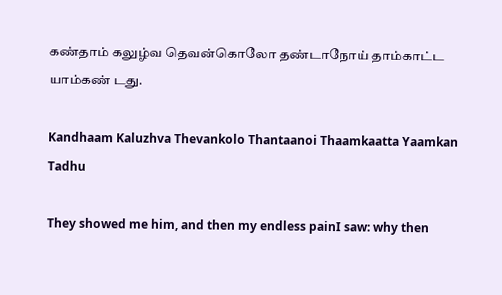கண்தாம் கலுழ்வ தெவன்கொலோ தண்டாநோய் தாம்காட்ட யாம்கண் டது.

Kandhaam Kaluzhva Thevankolo Thantaanoi Thaamkaatta Yaamkan Tadhu

They showed me him, and then my endless painI saw: why then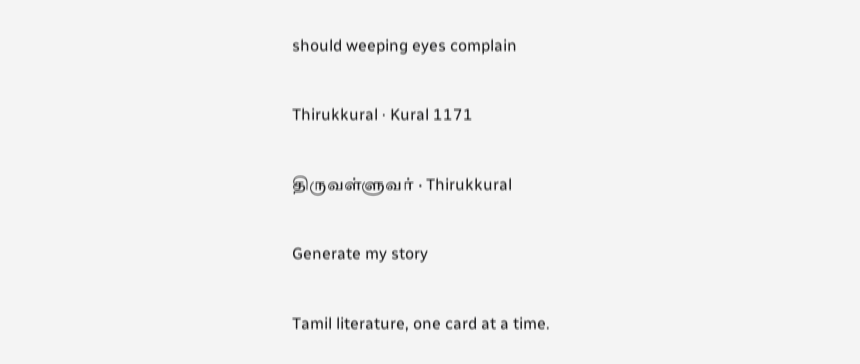should weeping eyes complain

Thirukkural · Kural 1171

திருவள்ளுவர் · Thirukkural

Generate my story

Tamil literature, one card at a time.